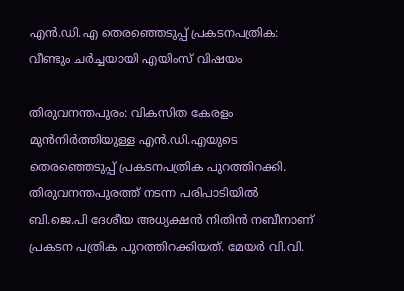എൻ.ഡി.എ തെരഞ്ഞെടുപ്പ് പ്രകടനപത്രിക: വീണ്ടും ചർച്ചയായി എയിംസ് വിഷയം

തിരുവനന്തപുരം: വികസിത കേരളം മുൻനിർത്തിയുള്ള എൻ.ഡി.എയുടെ തെരഞ്ഞെടുപ്പ് പ്രകടനപത്രിക പുറത്തിറക്കി. തിരുവനന്തപുരത്ത് നടന്ന പരിപാടിയിൽ ബി.ജെ.പി ദേശീയ അധ്യക്ഷൻ നിതിൻ നബീനാണ് പ്രകടന പത്രിക പുറത്തിറക്കിയത്. മേയർ വി.വി.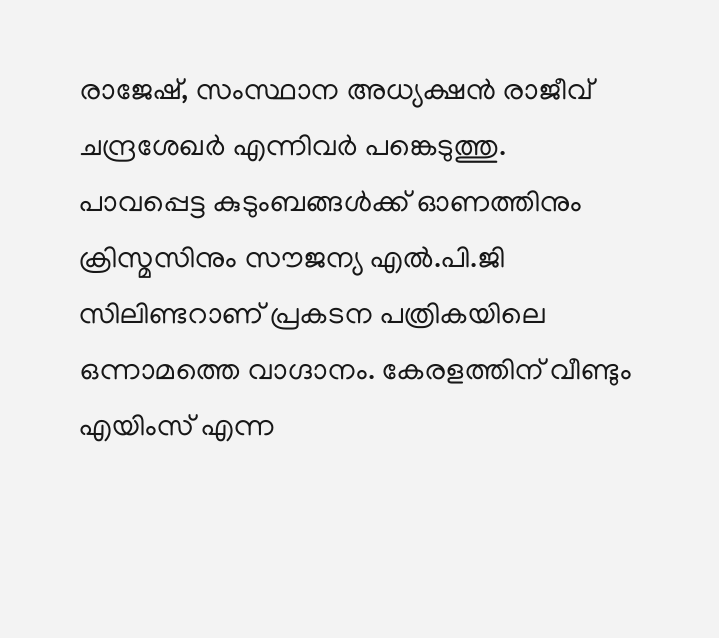രാജേഷ്, സംസ്ഥാന അധ്യക്ഷൻ രാജീവ് ചന്ദ്രശേഖർ എന്നിവർ പങ്കെടുത്തു. പാവപ്പെട്ട കുടുംബങ്ങൾക്ക് ഓണത്തിനും ക്രിസ്മസിനും സൗജന്യ എൽ.പി.ജി സിലിണ്ടറാണ് പ്രകടന പത്രികയിലെ ഒന്നാമത്തെ വാഗ്ദാനം. കേരളത്തിന് വീണ്ടും എയിംസ് എന്ന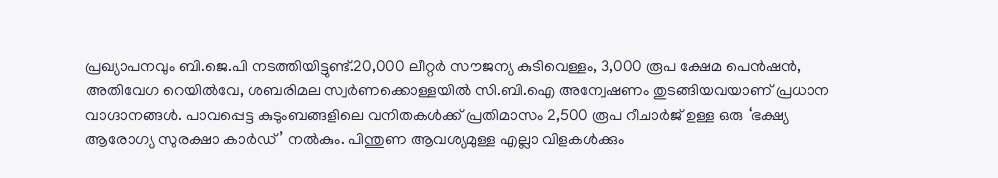പ്രഖ്യാപനവും ബി.ജെ.പി നടത്തിയിട്ടുണ്ട്.20,000 ലീറ്റര്‍ സൗജന്യ കുടിവെള്ളം, 3,000 രൂപ ക്ഷേമ പെന്‍ഷന്‍, അതിവേഗ റെയില്‍വേ, ശബരിമല സ്വര്‍ണക്കൊള്ളയില്‍ സി.ബി.ഐ അന്വേഷണം തുടങ്ങിയവയാണ് പ്രധാന വാഗ്ദാനങ്ങള്‍. പാവപ്പെട്ട കുടുംബങ്ങളിലെ വനിതകള്‍ക്ക് പ്രതിമാസം 2,500 രൂപ റീചാര്‍ജ് ഉള്ള ഒരു ‘ഭക്ഷ്യ ആരോഗ്യ സുരക്ഷാ കാര്‍ഡ്’ നല്‍കും. പിന്തുണ ആവശ്യമുള്ള എല്ലാ വിളകള്‍ക്കും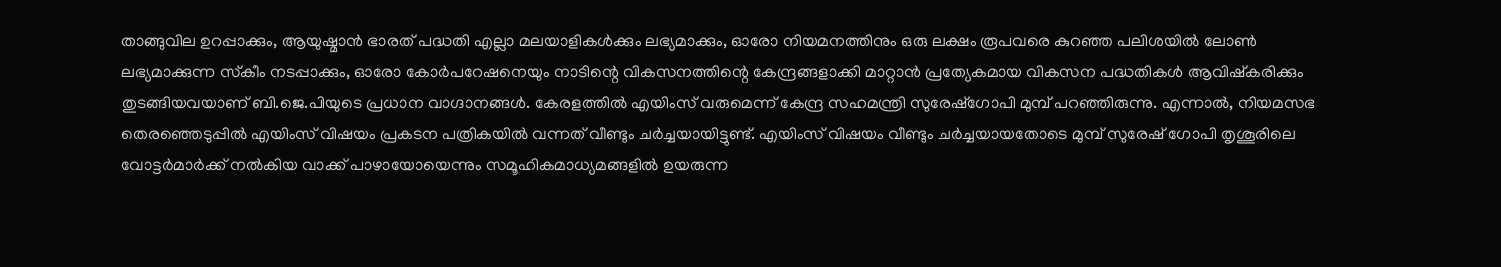താങ്ങുവില ഉറപ്പാക്കും, ആയുഷ്മാന്‍ ഭാരത് പദ്ധതി എല്ലാ മലയാളികള്‍ക്കും ലഭ്യമാക്കും, ഓരോ നിയമനത്തിനും ഒരു ലക്ഷം രൂപവരെ കുറഞ്ഞ പലിശയില്‍ ലോണ്‍ ലഭ്യമാക്കുന്ന സ്‌കീം നടപ്പാക്കും, ഓരോ കോര്‍പറേഷനെയും നാടിന്റെ വികസനത്തിന്റെ കേന്ദ്രങ്ങളാക്കി മാറ്റാന്‍ പ്രത്യേകമായ വികസന പദ്ധതികള്‍ ആവിഷ്‌കരിക്കും തുടങ്ങിയവയാണ് ബി.ജെ.പിയുടെ പ്രധാന വാഗ്ദാനങ്ങൾ. കേരളത്തിൽ എയിംസ് വരുമെന്ന് കേന്ദ്ര സഹമന്ത്രി സുരേഷ്ഗോപി മുമ്പ് പറഞ്ഞിരുന്നു. എന്നാൽ, നിയമസഭ തെരഞ്ഞെടുപ്പിൽ എയിംസ് വിഷയം പ്രകടന പത്രികയിൽ വന്നത് വീണ്ടും ചർച്ചയായിട്ടുണ്ട്. എയിംസ് വിഷയം വീണ്ടും ചർച്ചയായതോടെ മുമ്പ് സുരേഷ് ഗോപി തൃശൂരിലെ വോട്ടർമാർക്ക് നൽകിയ വാക്ക് പാഴായോയെന്നും സമൂഹികമാധ്യമങ്ങളിൽ ഉയരുന്ന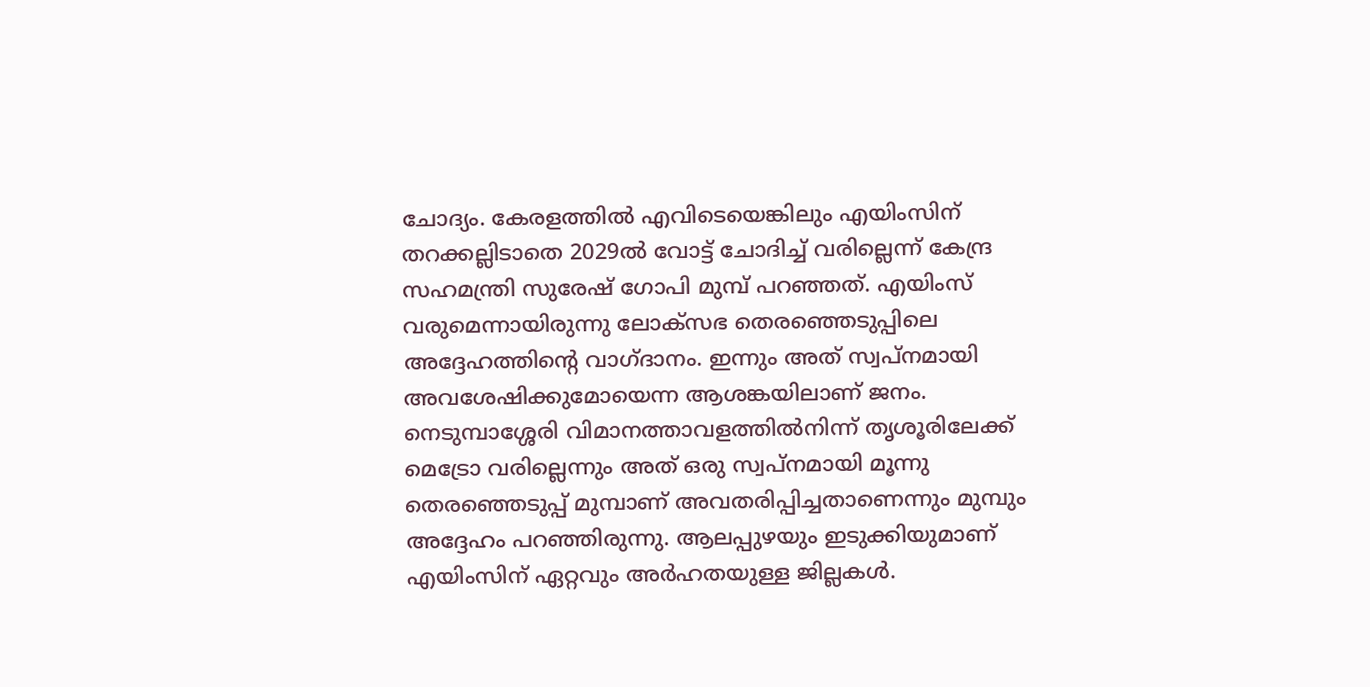ചോദ്യം. കേരളത്തിൽ എവിടെയെങ്കിലും എയിംസിന് തറക്കല്ലിടാതെ 2029ൽ വോട്ട് ചോദിച്ച് വരില്ലെന്ന് കേന്ദ്ര സഹമന്ത്രി സുരേഷ് ഗോപി മുമ്പ് പറഞ്ഞത്. എയിംസ് വരുമെന്നായിരുന്നു ലോക്സഭ തെരഞ്ഞെടുപ്പിലെ അദ്ദേഹത്തിന്റെ വാഗ്ദാനം. ഇന്നും അത് സ്വപ്നമായി അവശേഷിക്കുമോയെന്ന ആശങ്കയിലാണ് ജനം. നെടുമ്പാശ്ശേരി വിമാനത്താവളത്തിൽനിന്ന് തൃശൂരിലേക്ക് മെട്രോ വരില്ലെന്നും അത് ഒരു സ്വപ്നമായി മൂന്നു തെരഞ്ഞെടുപ്പ് മുമ്പാണ് അവതരിപ്പിച്ചതാണെന്നും മുമ്പും അദ്ദേഹം പറഞ്ഞിരുന്നു. ആലപ്പുഴയും ഇടുക്കിയുമാണ് എയിംസിന് ഏറ്റവും അർഹതയുള്ള ജില്ലകൾ.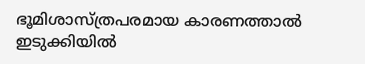ഭൂമിശാസ്ത്രപരമായ കാരണത്താൽ ഇടുക്കിയിൽ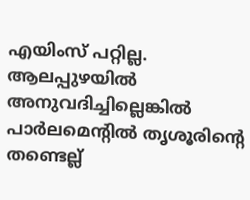എയിംസ് പറ്റില്ല. ആലപ്പുഴയിൽ അനുവദിച്ചില്ലെങ്കിൽ പാർലമെന്റിൽ തൃശൂരിന്റെ തണ്ടെല്ല്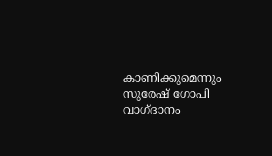കാണിക്കുമെന്നും സുരേഷ് ഗോപി വാഗ്ദാനം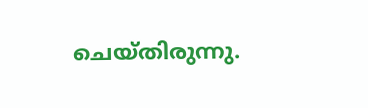ചെയ്തിരുന്നു.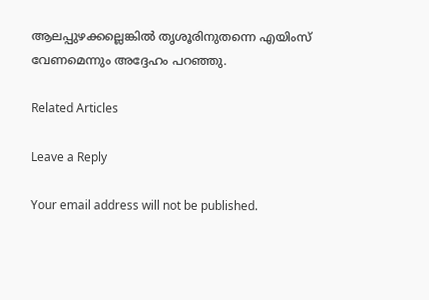ആലപ്പുഴക്കല്ലെങ്കിൽ തൃശൂരിനുതന്നെ എയിംസ് വേണമെന്നും അദ്ദേഹം പറഞ്ഞു.

Related Articles

Leave a Reply

Your email address will not be published.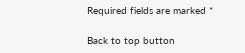Required fields are marked *

Back to top button